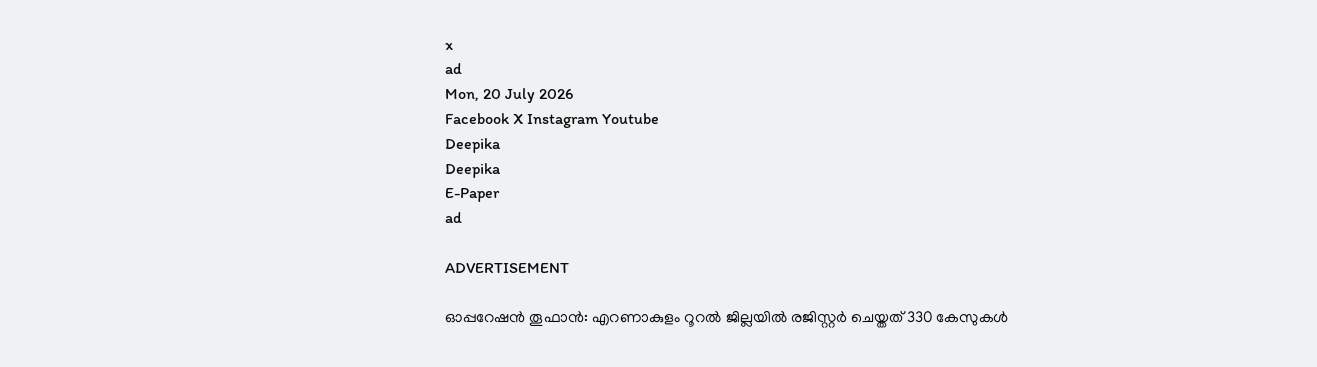x
ad
Mon, 20 July 2026
Facebook X Instagram Youtube
Deepika
Deepika
E-Paper
ad

ADVERTISEMENT

ഓപ്പറേഷൻ തൂഫാൻ: എറണാകുളം റൂറൽ ജില്ലയിൽ രജിസ്റ്റർ ചെയ്തത് 330 കേസുകൾ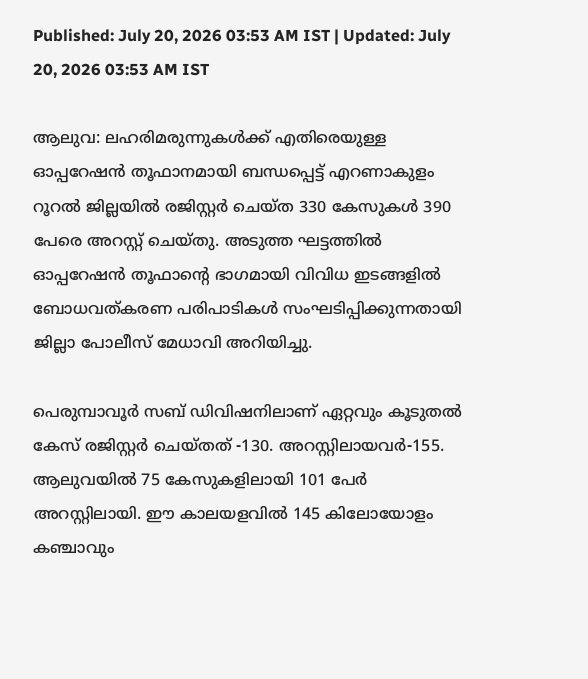Published: July 20, 2026 03:53 AM IST | Updated: July 20, 2026 03:53 AM IST

ആലുവ: ലഹരിമരുന്നുകൾക്ക് എതിരെയുള്ള ഓപ്പറേഷൻ തൂഫാനമായി ബന്ധപ്പെട്ട് എറണാകുളം റൂറൽ ജില്ലയിൽ രജിസ്റ്റർ ചെയ്ത 330 കേസുകൾ 390 പേരെ അറസ്റ്റ് ചെയ്തു. അടുത്ത ഘട്ടത്തിൽ ഓപ്പറേഷൻ തൂഫാന്‍റെ ഭാഗമായി വിവിധ ഇടങ്ങളിൽ ബോധവത്കരണ പരിപാടികൾ സംഘടിപ്പിക്കുന്നതായി ജില്ലാ പോലീസ് മേധാവി അറിയിച്ചു.

പെരുമ്പാവൂർ സബ് ഡിവിഷനിലാണ് ഏറ്റവും കൂടുതൽ കേസ് രജിസ്റ്റർ ചെയ്തത് -130. അറസ്റ്റിലായവർ-155. ആലുവയിൽ 75 കേസുകളിലായി 101 പേർ അറസ്റ്റിലായി. ഈ കാലയളവിൽ 145 കിലോയോളം കഞ്ചാവും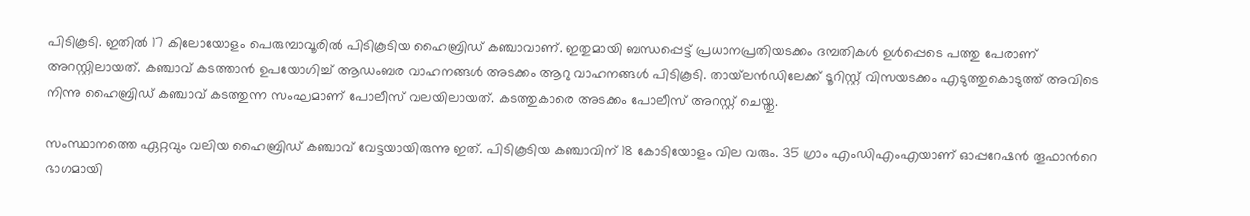പിടികൂടി. ഇതിൽ 17 കിലോയോളം പെരുമ്പാവൂരിൽ പിടികൂടിയ ഹൈബ്രിഡ് കഞ്ചാവാണ്. ഇതുമായി ബന്ധപ്പെട്ട് പ്രധാനപ്രതിയടക്കം ദമ്പതികൾ ഉൾപ്പെടെ പത്തു പേരാണ് അറസ്റ്റിലായത്. കഞ്ചാവ് കടത്താൻ ഉപയോഗിച്ച് ആഡംബര വാഹനങ്ങൾ അടക്കം ആറു വാഹനങ്ങൾ പിടികൂടി. തായ്‌ലൻഡിലേക്ക് ടൂറിസ്റ്റ് വിസയടക്കം എടുത്തുകൊടുത്ത് അവിടെ നിന്നു ഹൈബ്രിഡ് കഞ്ചാവ് കടത്തുന്ന സംഘമാണ് പോലീസ് വലയിലായത്. കടത്തുകാരെ അടക്കം പോലീസ് അറസ്റ്റ് ചെയ്തു.

സംസ്ഥാനത്തെ ഏറ്റവും വലിയ ഹൈബ്രിഡ് കഞ്ചാവ് വേട്ടയായിരുന്നു ഇത്. പിടികൂടിയ കഞ്ചാവിന് 18 കോടിയോളം വില വരും. 35 ഗ്രാം എംഡിഎംഎയാണ് ഓപ്പറേഷൻ തൂഫാന്‍റെ ഭാഗമായി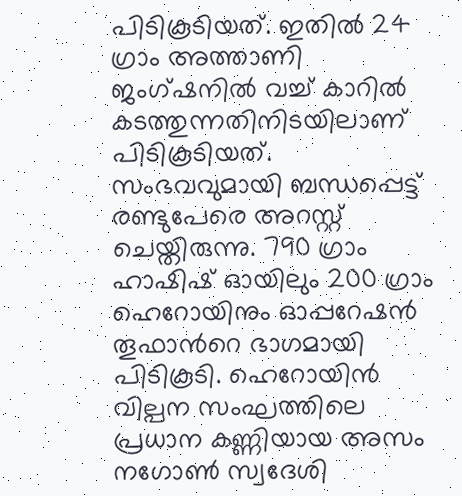പിടികൂടിയത്. ഇതിൽ 24 ഗ്രാം അത്താണി ജംഗ്ഷനിൽ വച്ച് കാറിൽ കടത്തുന്നതിനിടയിലാണ് പിടികൂടിയത്. സംഭവവുമായി ബന്ധപ്പെട്ട് രണ്ടുപേരെ അറസ്റ്റ് ചെയ്തിരുന്നു. 790 ഗ്രാം ഹാഷിഷ് ഓയിലും 200 ഗ്രാം ഹെറോയിനും ഓപ്പറേഷൻ തൂഫാന്‍റെ ഭാഗമായി പിടികൂടി. ഹെറോയിന്‍ വില്പന സംഘത്തിലെ പ്രധാന കണ്ണിയായ അസം നഗോൺ സ്വദേശി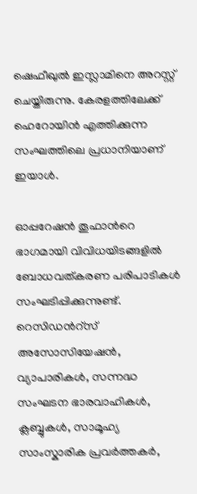ഷെഫീഖുൽ ഇസ്ലാമിനെ അറസ്റ്റ് ചെയ്തിരുന്നു. കേരളത്തിലേക്ക് ഹെറോയിൻ എത്തിക്കുന്ന സംഘത്തിലെ പ്രധാനിയാണ് ഇയാൾ.

ഓപ്പറേഷൻ തൂഫാന്‍റെ ഭാഗമായി വിവിധയിടങ്ങളിൽ ബോധവത്കരണ പരിപാടികൾ സംഘടിപ്പിക്കുന്നുണ്ട്. റെസിഡന്‍റ്സ് അസോസിയേഷൻ, വ്യാപാരികൾ, സന്നദ്ധ സംഘടന ഭാരവാഹികൾ, ക്ലബ്ബുകൾ, സാമൂഹ്യ സാംസ്കാരിക പ്രവർത്തകർ,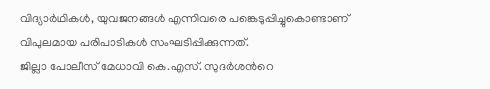വിദ്യാർഥികൾ, യുവജനങ്ങൾ എന്നിവരെ പങ്കെടുപ്പിച്ചുകൊണ്ടാണ് വിപുലമായ പരിപാടികൾ സംഘടിപ്പിക്കുന്നത്.
ജില്ലാ പോലീസ് മേധാവി കെ.എസ്. സുദർശന്‍റെ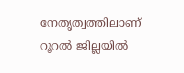നേതൃത്വത്തിലാണ് റൂറൽ ജില്ലയിൽ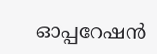ഓപ്പറേഷൻ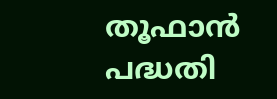തൂഫാൻ പദ്ധതി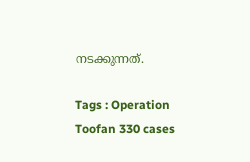നടക്കുന്നത്.

Tags : Operation Toofan 330 cases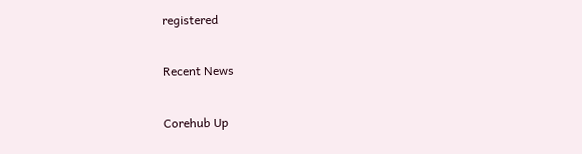registered

Recent News

Corehub Up